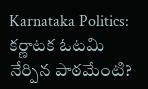Karnataka Politics: కర్ణాటక ఓటమి నేర్పిన పాఠమేంటి?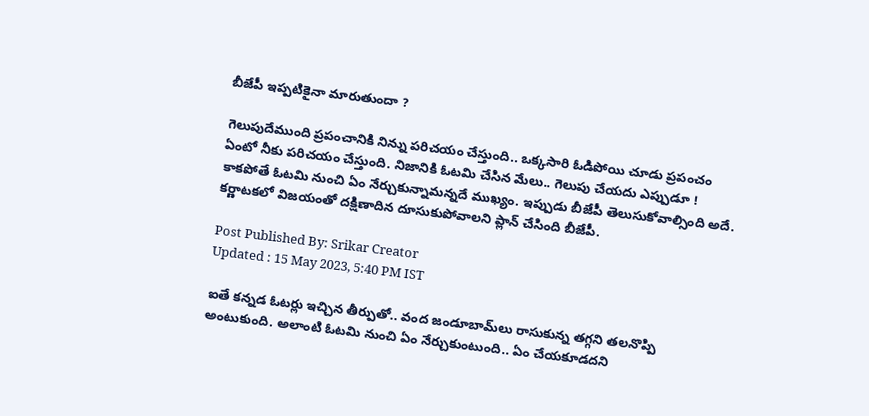బీజేపీ ఇప్పటికైనా మారుతుందా ?

గెలుపుదేముంది ప్రపంచానికి నిన్ను పరిచయం చేస్తుంది.. ఒక్కసారి ఓడిపోయి చూడు ప్రపంచం ఏంటో నీకు పరిచయం చేస్తుంది. నిజానికి ఓటమి చేసిన మేలు.. గెలుపు చేయదు ఎప్పుడూ ! కాకపోతే ఓటమి నుంచి ఏం నేర్చుకున్నామన్నదే ముఖ్యం. ఇప్పుడు బీజేపీ తెలుసుకోవాల్సింది అదే. కర్ణాటకలో విజయంతో దక్షిణాదిన దూసుకుపోవాలని ప్లాన్ చేసింది బీజేపీ.

Post Published By: Srikar Creator
Updated : 15 May 2023, 5:40 PM IST

ఐతే కన్నడ ఓటర్లు ఇచ్చిన తీర్పుతో.. వంద జండూబామ్‌లు రాసుకున్న తగ్గని తలనొప్పి అంటుకుంది. అలాంటి ఓటమి నుంచి ఏం నేర్చుకుంటుంది.. ఏం చేయకూడదని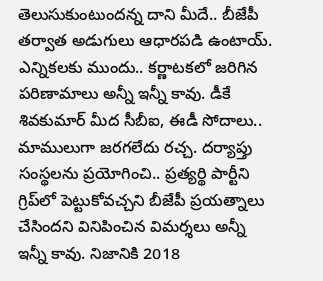తెలుసుకుంటుందన్న దాని మీదే.. బీజేపీ తర్వాత అడుగులు ఆధారపడి ఉంటాయ్. ఎన్నికలకు ముందు.. కర్ణాటకలో జరిగిన పరిణామాలు అన్నీ ఇన్నీ కావు. డీకే శివకుమార్ మీద సీబీఐ, ఈడీ సోదాలు.. మాములుగా జరగలేదు రచ్చ. దర్యాప్తు సంస్థలను ప్రయోగించి.. ప్రత్యర్థి పార్టీని గ్రిప్‌లో పెట్టుకోవచ్చని బీజేపీ ప్రయత్నాలు చేసిందని వినిపించిన విమర్శలు అన్నీ ఇన్నీ కావు. నిజానికి 2018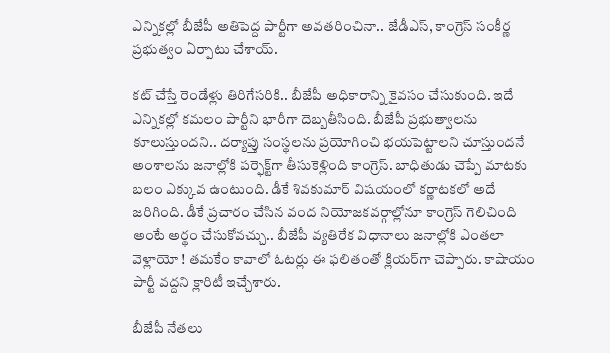ఎన్నికల్లో బీజేపీ అతిపెద్ద పార్టీగా అవతరించినా.. జేడీఎస్‌, కాంగ్రెస్‌ సంకీర్ణ ప్రభుత్వం ఏర్పాటు చేశాయ్.

కట్ చేస్తే రెండేళ్లు తిరిగేసరికి.. బీజేపీ అధికారాన్ని కైవసం చేసుకుంది. ఇదే ఎన్నికల్లో కమలం పార్టీని భారీగా దెబ్బతీసింది. బీజేపీ ప్రభుత్వాలను కూలుస్తుందని.. దర్యాప్తు సంస్థలను ప్రయోగించి భయపెట్టాలని చూస్తుందనే అంశాలను జనాల్లోకి పర్ఫెక్ట్‌గా తీసుకెళ్లింది కాంగ్రెస్‌. బాధితుడు చెప్పే మాటకు బలం ఎక్కువ ఉంటుంది. డీకే శివకుమార్ విషయంలో కర్ణాటకలో అదే జరిగింది. డీకే ప్రచారం చేసిన వంద నియోజకవర్గాల్లోనూ కాంగ్రెస్‌ గెలిచింది అంటే అర్థం చేసుకోవచ్చు.. బీజేపీ వ్యతిరేక విధానాలు జనాల్లోకి ఎంతలా వెళ్లాయో ! తమకేం కావాలో ఓటర్లు ఈ ఫలితంతో క్లియర్‌గా చెప్పారు. కాషాయం పార్టీ వద్దని క్లారిటీ ఇచ్చేశారు.

బీజేపీ నేతలు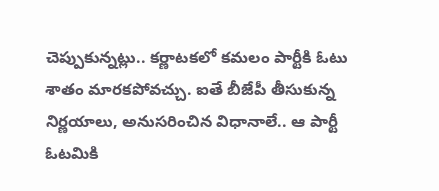చెప్పుకున్నట్లు.. కర్ణాటకలో కమలం పార్టీకి ఓటు శాతం మారకపోవచ్చు. ఐతే బీజేపీ తీసుకున్న నిర్ణయాలు, అనుసరించిన విధానాలే.. ఆ పార్టీ ఓటమికి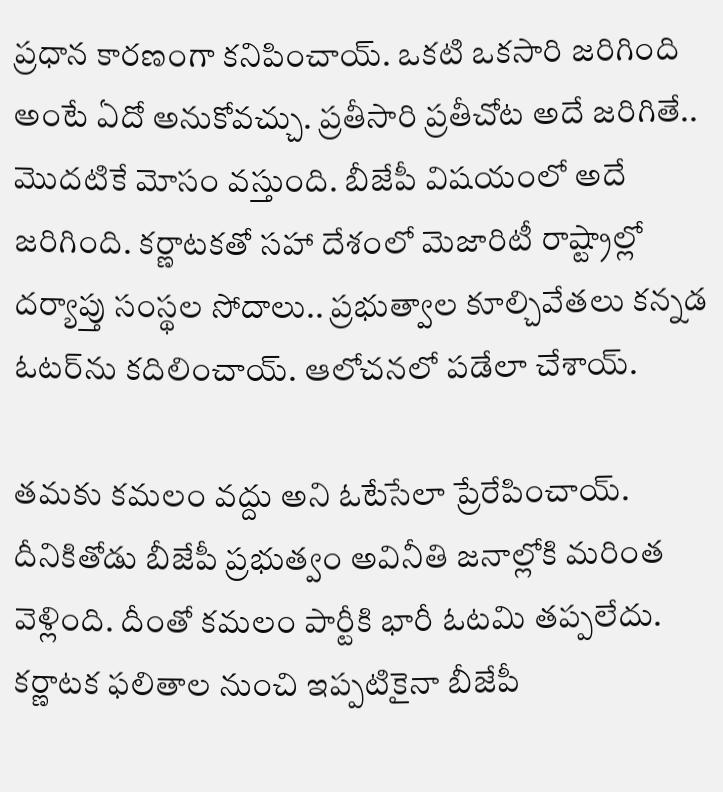ప్రధాన కారణంగా కనిపించాయ్. ఒకటి ఒకసారి జరిగింది అంటే ఏదో అనుకోవచ్చు. ప్రతీసారి ప్రతీచోట అదే జరిగితే.. మొదటికే మోసం వస్తుంది. బీజేపీ విషయంలో అదే జరిగింది. కర్ణాటకతో సహా దేశంలో మెజారిటీ రాష్ట్రాల్లో దర్యాప్తు సంస్థల సోదాలు.. ప్రభుత్వాల కూల్చివేతలు కన్నడ ఓటర్‌ను కదిలించాయ్. ఆలోచనలో పడేలా చేశాయ్.

తమకు కమలం వద్దు అని ఓటేసేలా ప్రేరేపించాయ్. దీనికితోడు బీజేపీ ప్రభుత్వం అవినీతి జనాల్లోకి మరింత వెళ్లింది. దీంతో కమలం పార్టీకి భారీ ఓటమి తప్పలేదు. కర్ణాటక ఫలితాల నుంచి ఇప్పటికైనా బీజేపీ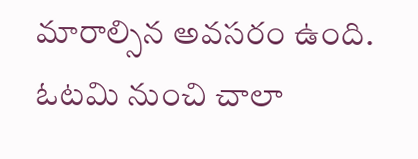మారాల్సిన అవసరం ఉంది. ఓటమి నుంచి చాలా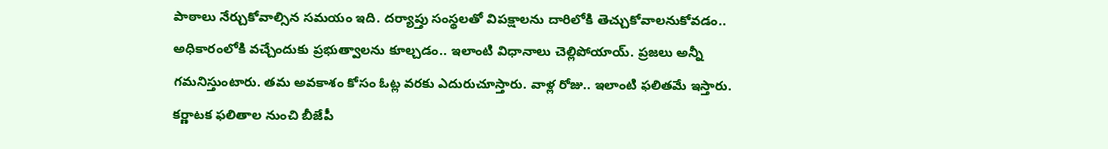పాఠాలు నేర్చుకోవాల్సిన సమయం ఇది. దర్యాప్తు సంస్థలతో విపక్షాలను దారిలోకి తెచ్చుకోవాలనుకోవడం.. అధికారంలోకి వచ్చేందుకు ప్రభుత్వాలను కూల్చడం.. ఇలాంటి విధానాలు చెల్లిపోయాయ్. ప్రజలు అన్నీ గమనిస‌్తుంటారు. తమ అవకాశం కోసం ఓట్ల వరకు ఎదురుచూస్తారు. వాళ్ల రోజు.. ఇలాంటి ఫలితమే ఇస్తారు. కర్ణాటక ఫలితాల నుంచి బీజేపీ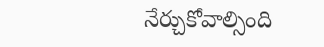నేర్చుకోవాల్సింది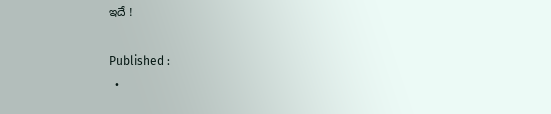ఇదే !

Published :
  •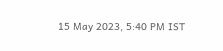15 May 2023, 5:40 PM IST